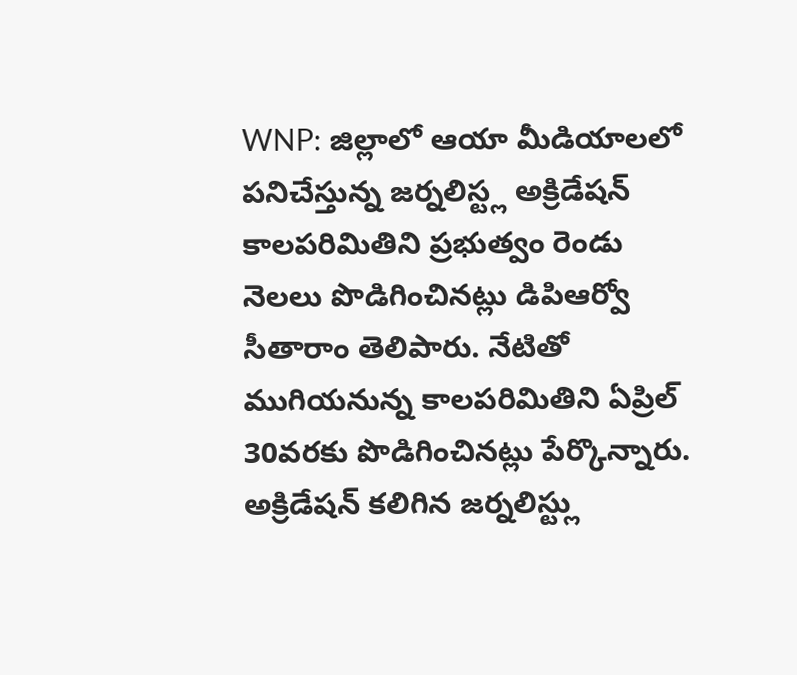WNP: జిల్లాలో ఆయా మీడియాలలో పనిచేస్తున్న జర్నలిస్ట్ల అక్రిడేషన్ కాలపరిమితిని ప్రభుత్వం రెండు నెలలు పొడిగించినట్లు డిపిఆర్వో సీతారాం తెలిపారు. నేటితో ముగియనున్న కాలపరిమితిని ఏప్రిల్ 30వరకు పొడిగించినట్లు పేర్కొన్నారు. అక్రిడేషన్ కలిగిన జర్నలిస్ట్లు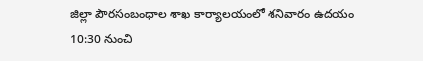జిల్లా పౌరసంబంధాల శాఖ కార్యాలయంలో శనివారం ఉదయం 10:30 నుంచి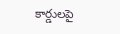కార్డులపై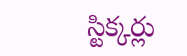స్టిక్కర్లు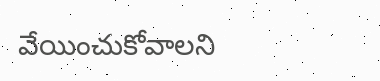వేయించుకోవాలని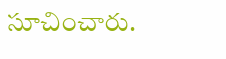సూచించారు.